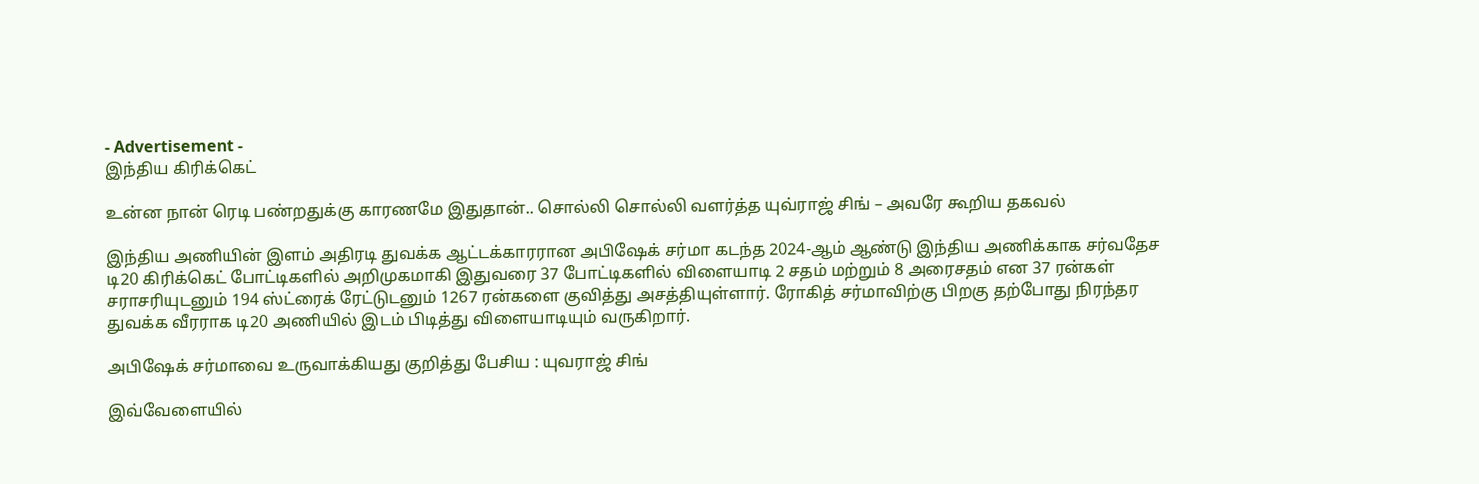- Advertisement -
இந்திய கிரிக்கெட்

உன்ன நான் ரெடி பண்றதுக்கு காரணமே இதுதான்.. சொல்லி சொல்லி வளர்த்த யுவ்ராஜ் சிங் – அவரே கூறிய தகவல்

இந்திய அணியின் இளம் அதிரடி துவக்க ஆட்டக்காரரான அபிஷேக் சர்மா கடந்த 2024-ஆம் ஆண்டு இந்திய அணிக்காக சர்வதேச டி20 கிரிக்கெட் போட்டிகளில் அறிமுகமாகி இதுவரை 37 போட்டிகளில் விளையாடி 2 சதம் மற்றும் 8 அரைசதம் என 37 ரன்கள் சராசரியுடனும் 194 ஸ்ட்ரைக் ரேட்டுடனும் 1267 ரன்களை குவித்து அசத்தியுள்ளார். ரோகித் சர்மாவிற்கு பிறகு தற்போது நிரந்தர துவக்க வீரராக டி20 அணியில் இடம் பிடித்து விளையாடியும் வருகிறார்.

அபிஷேக் சர்மாவை உருவாக்கியது குறித்து பேசிய : யுவராஜ் சிங்

இவ்வேளையில்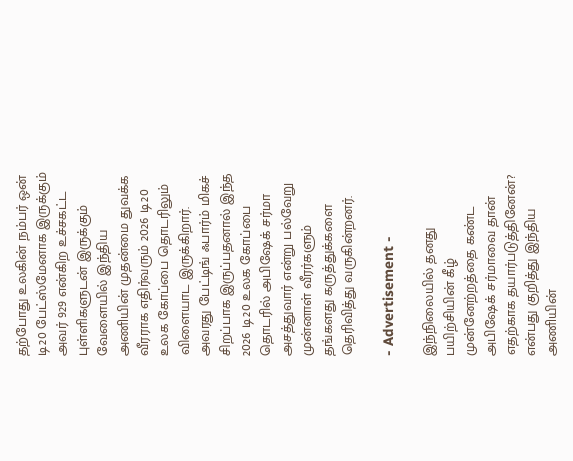தற்போது உலகின் நம்பர் ஒன் டி20 பேட்ஸ்மேனாக இருக்கும் அவர் 929 என்கிற உச்சகட்ட புள்ளிகளுடன் இருக்கும் வேளையில் இந்திய அணியின் முதன்மை துவக்க வீரராக எதிர்வரும் 2026 டி20 உலக கோப்பை தொடரிலும் விளையாட இருக்கிறார். அவரது பேட்டிங் ஃபார்ம் மிகச் சிறப்பாக இருப்பதனால் இந்த 2026 டி20 உலக கோப்பை தொடரில் அபிஷேக் சர்மா அசத்துவார் என்று பல்வேறு முன்னாள் வீரர்களும் தங்களது கருத்துக்களை தெரிவித்து வருகின்றனர்.

- Advertisement -

இந்நிலையில் தனது பயிற்சியின் கீழ் முன்னேற்றத்தை கண்ட அபிஷேக் சர்மாவை தான் எதற்காக தயார்படுத்தினேன்? என்பது குறித்து இந்திய அணியின்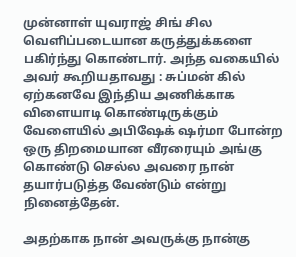முன்னாள் யுவராஜ் சிங் சில வெளிப்படையான கருத்துக்களை பகிர்ந்து கொண்டார். அந்த வகையில் அவர் கூறியதாவது : சுப்மன் கில் ஏற்கனவே இந்திய அணிக்காக விளையாடி கொண்டிருக்கும் வேளையில் அபிஷேக் ஷர்மா போன்ற ஒரு திறமையான வீரரையும் அங்கு கொண்டு செல்ல அவரை நான் தயார்படுத்த வேண்டும் என்று நினைத்தேன்.

அதற்காக நான் அவருக்கு நான்கு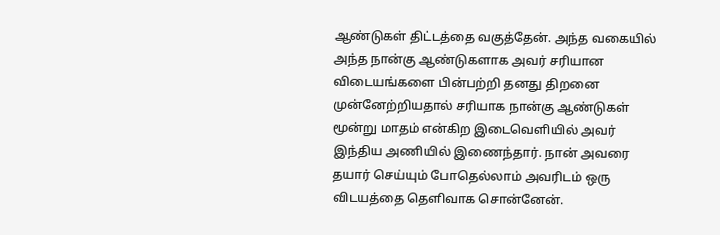ஆண்டுகள் திட்டத்தை வகுத்தேன். அந்த வகையில் அந்த நான்கு ஆண்டுகளாக அவர் சரியான விடையங்களை பின்பற்றி தனது திறனை முன்னேற்றியதால் சரியாக நான்கு ஆண்டுகள் மூன்று மாதம் என்கிற இடைவெளியில் அவர் இந்திய அணியில் இணைந்தார். நான் அவரை தயார் செய்யும் போதெல்லாம் அவரிடம் ஒரு விடயத்தை தெளிவாக சொன்னேன்.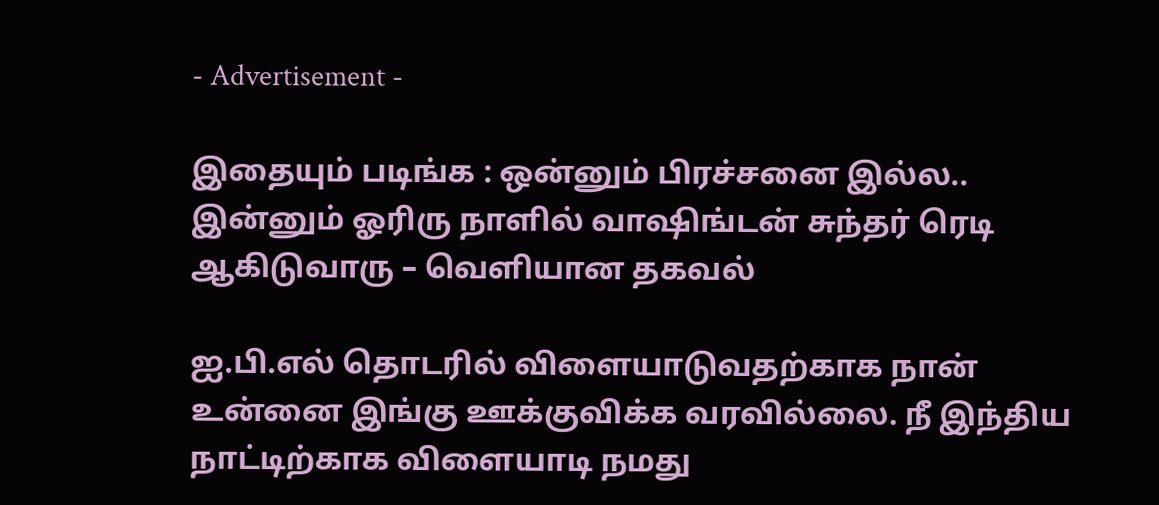- Advertisement -

இதையும் படிங்க : ஒன்னும் பிரச்சனை இல்ல.. இன்னும் ஓரிரு நாளில் வாஷிங்டன் சுந்தர் ரெடி ஆகிடுவாரு – வெளியான தகவல்

ஐ.பி.எல் தொடரில் விளையாடுவதற்காக நான் உன்னை இங்கு ஊக்குவிக்க வரவில்லை. நீ இந்திய நாட்டிற்காக விளையாடி நமது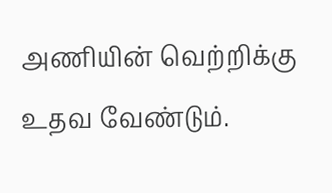அணியின் வெற்றிக்கு உதவ வேண்டும்.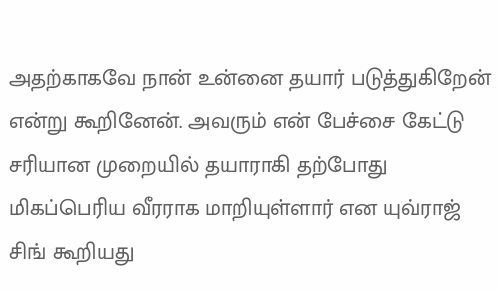அதற்காகவே நான் உன்னை தயார் படுத்துகிறேன் என்று கூறினேன். அவரும் என் பேச்சை கேட்டு சரியான முறையில் தயாராகி தற்போது மிகப்பெரிய வீரராக மாறியுள்ளார் என யுவ்ராஜ் சிங் கூறியது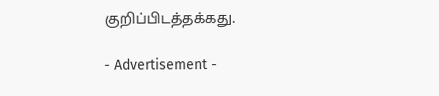குறிப்பிடத்தக்கது.

- Advertisement -